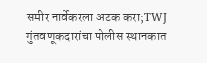समीर नार्वेकरला अटक करा;TWJ गुंतवणूकदारांचा पोलीस स्थानकात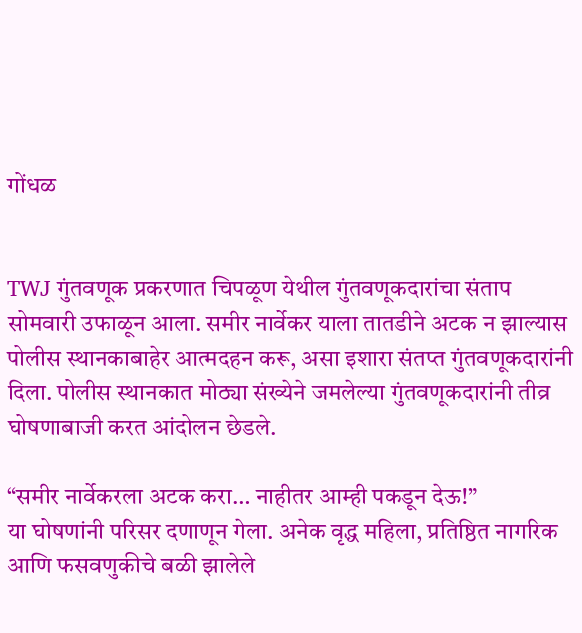गोंधळ


TWJ गुंतवणूक प्रकरणात चिपळूण येथील गुंतवणूकदारांचा संताप सोमवारी उफाळून आला. समीर नार्वेकर याला तातडीने अटक न झाल्यास पोलीस स्थानकाबाहेर आत्मदहन करू, असा इशारा संतप्त गुंतवणूकदारांनी दिला. पोलीस स्थानकात मोठ्या संख्येने जमलेल्या गुंतवणूकदारांनी तीव्र घोषणाबाजी करत आंदोलन छेडले.

“समीर नार्वेकरला अटक करा… नाहीतर आम्ही पकडून देऊ!”
या घोषणांनी परिसर दणाणून गेला. अनेक वृद्ध महिला, प्रतिष्ठित नागरिक आणि फसवणुकीचे बळी झालेले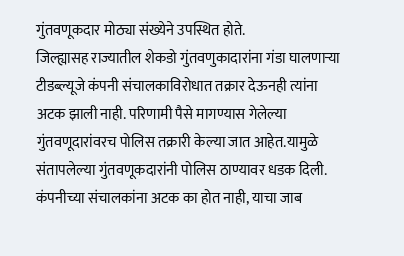गुंतवणूकदार मोठ्या संख्येने उपस्थित होते.
जिल्ह्यासह राज्यातील शेकडो गुंतवणुकादारांना गंडा घालणार्‍या टीडब्ल्यूजे कंपनी संचालकाविरोधात तक्रार देऊनही त्यांना अटक झाली नाही. परिणामी पैसे मागण्यास गेलेल्या गुंतवणूदारांवरच पोलिस तक्रारी केल्या जात आहेत.यामुळे संतापलेल्या गुंतवणूकदारांनी पोलिस ठाण्यावर धडक दिली. कंपनीच्या संचालकांना अटक का होत नाही, याचा जाब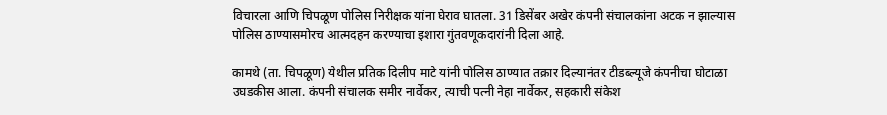विचारला आणि चिपळूण पोलिस निरीक्षक यांना घेराव घातला. 31 डिसेंबर अखेर कंपनी संचालकांना अटक न झाल्यास पोलिस ठाण्यासमोरच आत्मदहन करण्याचा इशारा गुंतवणूकदारांनी दिला आहे.

कामथे (ता. चिपळूण) येथील प्रतिक दिलीप माटे यांनी पोलिस ठाण्यात तक्रार दिल्यानंतर टीडब्ल्यूजे कंपनीचा घोटाळा उघडकीस आला. कंपनी संचालक समीर नार्वेकर, त्याची पत्नी नेहा नार्वेकर, सहकारी संकेश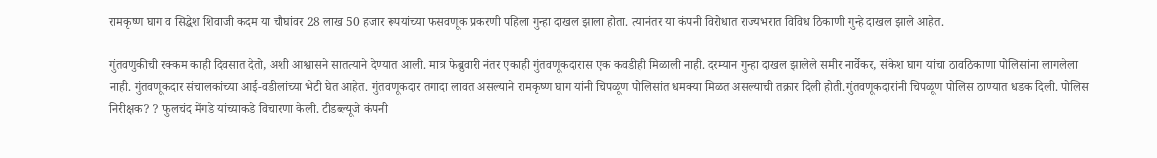रामकृष्ण घाग व सिद्धेश शिवाजी कदम या चौघांवर 28 लाख 50 हजार रूपयांच्या फसवणूक प्रकरणी पहिला गुन्हा दाखल झाला होता. त्यानंतर या कंपनी विरोधात राज्यभरात विविध ठिकाणी गुन्हे दाखल झाले आहेत.

गुंतवणुकीची रक्कम काही दिवसात देतो, अशी आश्वासने सातत्याने देण्यात आली. मात्र फेब्रुवारी नंतर एकाही गुंतवणूकदारास एक कवडीही मिळाली नाही. दरम्यान गुन्हा दाखल झालेले समीर नार्वेकर, संकेश घाग यांचा ठावठिकाणा पोलिसांना लागलेला नाही. गुंतवणूकदार संचालकांच्या आई-वडीलांच्या भेटी घेत आहेत. गुंतवणूकदार तगादा लावत असल्याने रामकृष्ण घाग यांनी चिपळूण पोलिसांत धमक्या मिळत असल्याची तक्रार दिली होती.गुंतवणूकदारांनी चिपळूण पोलिस ठाण्यात धडक दिली. पोलिस निरीक्षक? ? फुलचंद मेंगडे यांच्याकडे विचारणा केली. टीडब्ल्यूजे कंपनी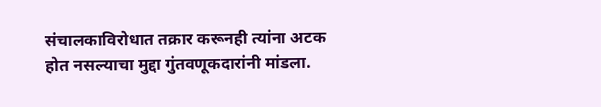संचालकाविरोधात तक्रार करूनही त्यांना अटक होत नसल्याचा मुद्दा गुंतवणूकदारांनी मांडला.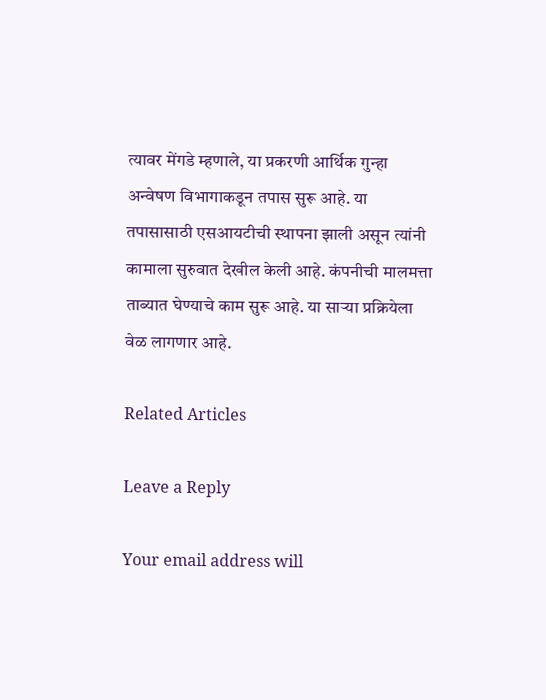त्यावर मेंगडे म्हणाले, या प्रकरणी आर्थिक गुन्हा अन्वेषण विभागाकडून तपास सुरू आहे. या तपासासाठी एसआयटीची स्थापना झाली असून त्यांनी कामाला सुरुवात देखील केली आहे. कंपनीची मालमत्ता ताब्यात घेण्याचे काम सुरू आहे. या सार्‍या प्रक्रियेला वेळ लागणार आहे.

Related Articles

Leave a Reply

Your email address will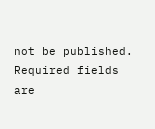not be published. Required fields are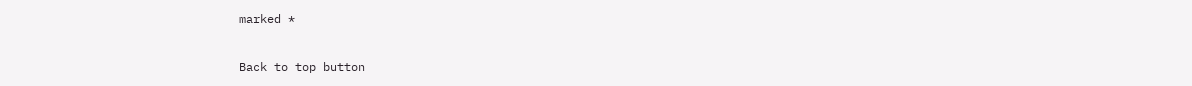marked *

Back to top button